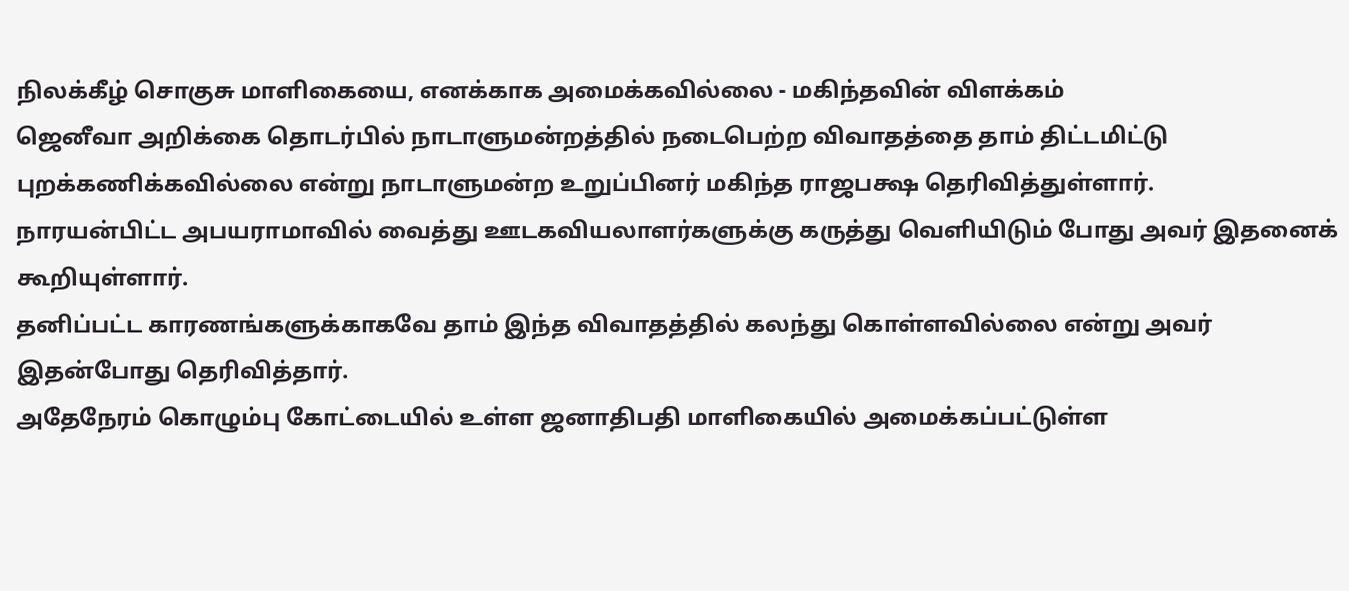நிலக்கீழ் சொகுசு மாளிகையை, எனக்காக அமைக்கவில்லை - மகிந்தவின் விளக்கம்
ஜெனீவா அறிக்கை தொடர்பில் நாடாளுமன்றத்தில் நடைபெற்ற விவாதத்தை தாம் திட்டமிட்டு புறக்கணிக்கவில்லை என்று நாடாளுமன்ற உறுப்பினர் மகிந்த ராஜபக்ஷ தெரிவித்துள்ளார்.
நாரயன்பிட்ட அபயராமாவில் வைத்து ஊடகவியலாளர்களுக்கு கருத்து வெளியிடும் போது அவர் இதனைக் கூறியுள்ளார்.
தனிப்பட்ட காரணங்களுக்காகவே தாம் இந்த விவாதத்தில் கலந்து கொள்ளவில்லை என்று அவர் இதன்போது தெரிவித்தார்.
அதேநேரம் கொழும்பு கோட்டையில் உள்ள ஜனாதிபதி மாளிகையில் அமைக்கப்பட்டுள்ள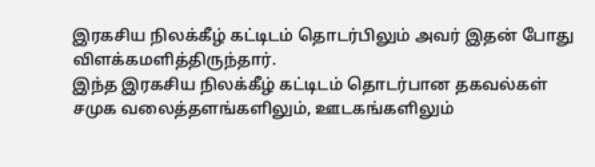இரகசிய நிலக்கீழ் கட்டிடம் தொடர்பிலும் அவர் இதன் போது விளக்கமளித்திருந்தார்.
இந்த இரகசிய நிலக்கீழ் கட்டிடம் தொடர்பான தகவல்கள் சமுக வலைத்தளங்களிலும், ஊடகங்களிலும்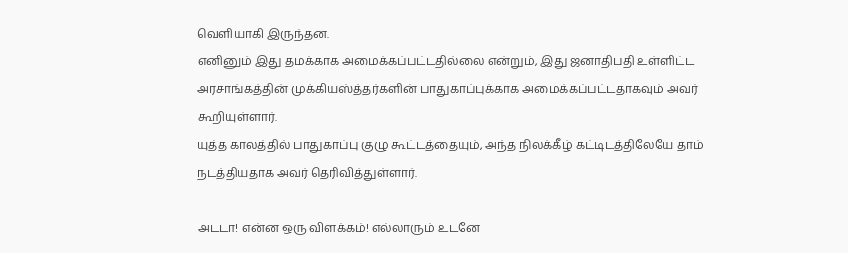வெளியாகி இருந்தன.
எனினும் இது தமக்காக அமைக்கப்பட்டதில்லை என்றும், இது ஜனாதிபதி உள்ளிட்ட அரசாங்கத்தின் முக்கியஸ்த்தர்களின் பாதுகாப்புக்காக அமைக்கப்பட்டதாகவும் அவர் கூறியுள்ளார்.
யுத்த காலத்தில் பாதுகாப்பு குழு கூட்டத்தையும், அந்த நிலக்கீழ் கட்டிடத்திலேயே தாம் நடத்தியதாக அவர் தெரிவித்துள்ளார்.

அடடா! என்ன ஒரு விளக்கம்! எல்லாரும் உடனே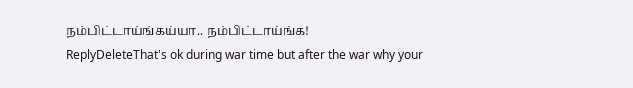நம்பிட்டாய்ங்கய்யா.. நம்பிட்டாய்ங்க!
ReplyDeleteThat's ok during war time but after the war why your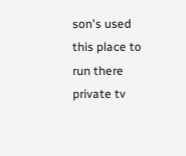son's used this place to run there private tv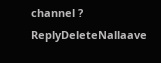channel ?
ReplyDeleteNallaave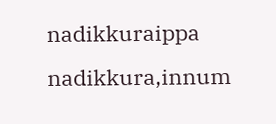nadikkuraippa nadikkura,innum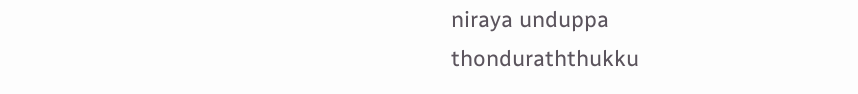niraya unduppa thonduraththukku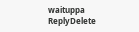waituppa
ReplyDelete